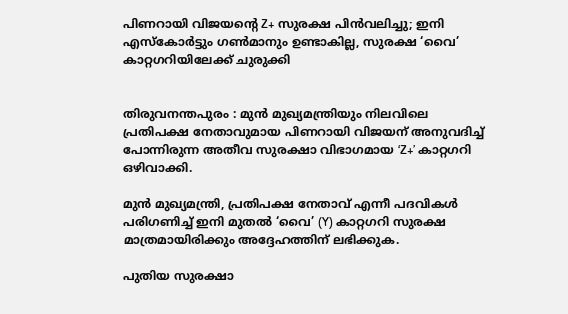പിണറായി വിജയന്റെ Z+ സുരക്ഷ പിന്‍വലിച്ചു; ഇനി എസ്‌കോര്‍ട്ടും ഗണ്‍മാനും ഉണ്ടാകില്ല, സുരക്ഷ ‘വൈ’ കാറ്റഗറിയിലേക്ക് ചുരുക്കി


തിരുവനന്തപുരം : മുന്‍ മുഖ്യമന്ത്രിയും നിലവിലെ പ്രതിപക്ഷ നേതാവുമായ പിണറായി വിജയന് അനുവദിച്ച് പോന്നിരുന്ന അതീവ സുരക്ഷാ വിഭാഗമായ ‘Z+’ കാറ്റഗറി ഒഴിവാക്കി.

മുന്‍ മുഖ്യമന്ത്രി, പ്രതിപക്ഷ നേതാവ് എന്നീ പദവികള്‍ പരിഗണിച്ച് ഇനി മുതല്‍ ‘വൈ’ (Y) കാറ്റഗറി സുരക്ഷ മാത്രമായിരിക്കും അദ്ദേഹത്തിന് ലഭിക്കുക.

പുതിയ സുരക്ഷാ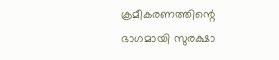ക്രമീകരണത്തിന്റെ ഭാഗമായി സുരക്ഷാ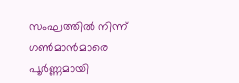സംഘത്തില്‍ നിന്ന് ഗണ്‍മാന്‍മാരെ പൂര്‍ണ്ണമായി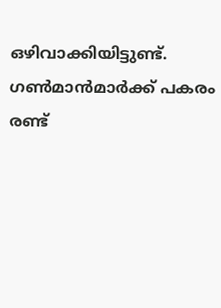ഒഴിവാക്കിയിട്ടുണ്ട്. ഗണ്‍മാന്‍മാര്‍ക്ക് പകരം രണ്ട്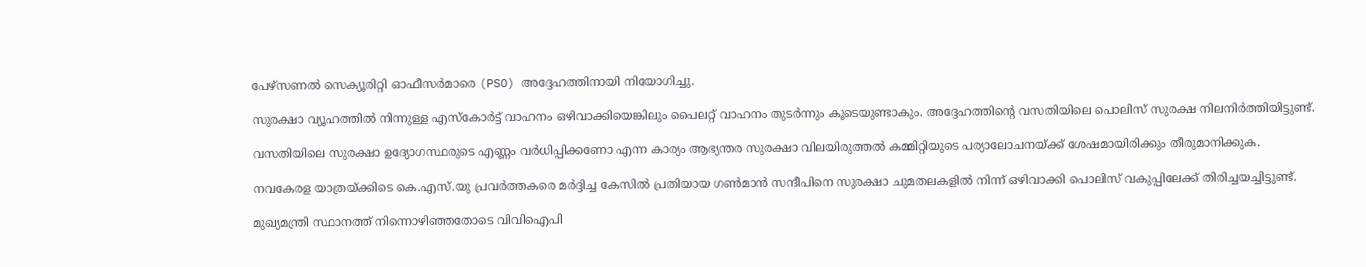പേഴ്‌സണല്‍ സെക്യൂരിറ്റി ഓഫീസര്‍മാരെ (PSO) അദ്ദേഹത്തിനായി നിയോഗിച്ചു.

സുരക്ഷാ വ്യൂഹത്തില്‍ നിന്നുള്ള എസ്‌കോര്‍ട്ട് വാഹനം ഒഴിവാക്കിയെങ്കിലും പൈലറ്റ് വാഹനം തുടര്‍ന്നും കൂടെയുണ്ടാകും. അദ്ദേഹത്തിന്റെ വസതിയിലെ പൊലിസ് സുരക്ഷ നിലനിര്‍ത്തിയിട്ടുണ്ട്.

വസതിയിലെ സുരക്ഷാ ഉദ്യോഗസ്ഥരുടെ എണ്ണം വര്‍ധിപ്പിക്കണോ എന്ന കാര്യം ആഭ്യന്തര സുരക്ഷാ വിലയിരുത്തല്‍ കമ്മിറ്റിയുടെ പര്യാലോചനയ്ക്ക് ശേഷമായിരിക്കും തീരുമാനിക്കുക.

നവകേരള യാത്രയ്ക്കിടെ കെ.എസ്.യു പ്രവര്‍ത്തകരെ മര്‍ദ്ദിച്ച കേസില്‍ പ്രതിയായ ഗണ്‍മാന്‍ സന്ദീപിനെ സുരക്ഷാ ചുമതലകളില്‍ നിന്ന് ഒഴിവാക്കി പൊലിസ് വകുപ്പിലേക്ക് തിരിച്ചയച്ചിട്ടുണ്ട്.

മുഖ്യമന്ത്രി സ്ഥാനത്ത് നിന്നൊഴിഞ്ഞതോടെ വിവിഐപി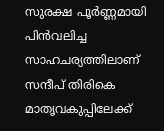സുരക്ഷ പൂര്‍ണ്ണമായി പിന്‍വലിച്ച സാഹചര്യത്തിലാണ് സന്ദീപ് തിരികെ മാതൃവകുപ്പിലേക്ക്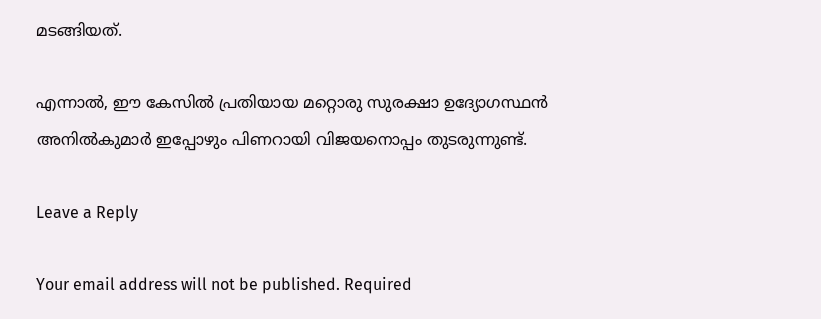മടങ്ങിയത്.

എന്നാല്‍, ഈ കേസില്‍ പ്രതിയായ മറ്റൊരു സുരക്ഷാ ഉദ്യോഗസ്ഥന്‍ അനില്‍കുമാര്‍ ഇപ്പോഴും പിണറായി വിജയനൊപ്പം തുടരുന്നുണ്ട്.

Leave a Reply

Your email address will not be published. Required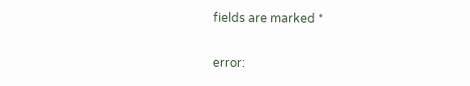fields are marked *

error: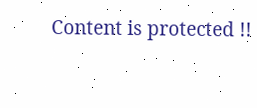Content is protected !!